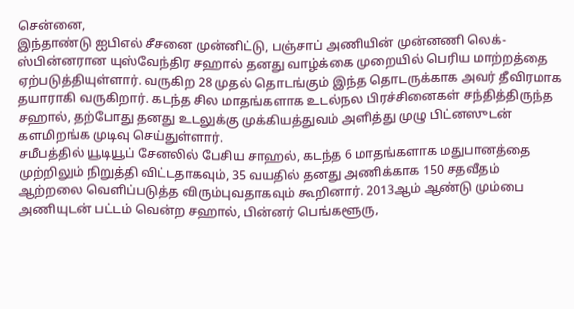சென்னை,
இந்தாண்டு ஐபிஎல் சீசனை முன்னிட்டு, பஞ்சாப் அணியின் முன்னணி லெக்-ஸ்பின்னரான யுஸ்வேந்திர சஹால் தனது வாழ்க்கை முறையில் பெரிய மாற்றத்தை ஏற்படுத்தியுள்ளார். வருகிற 28 முதல் தொடங்கும் இந்த தொடருக்காக அவர் தீவிரமாக தயாராகி வருகிறார். கடந்த சில மாதங்களாக உடல்நல பிரச்சினைகள் சந்தித்திருந்த சஹால், தற்போது தனது உடலுக்கு முக்கியத்துவம் அளித்து முழு பிட்னஸுடன் களமிறங்க முடிவு செய்துள்ளார்.
சமீபத்தில் யூடியூப் சேனலில் பேசிய சாஹல், கடந்த 6 மாதங்களாக மதுபானத்தை முற்றிலும் நிறுத்தி விட்டதாகவும், 35 வயதில் தனது அணிக்காக 150 சதவீதம் ஆற்றலை வெளிப்படுத்த விரும்புவதாகவும் கூறினார். 2013ஆம் ஆண்டு மும்பை அணியுடன் பட்டம் வென்ற சஹால், பின்னர் பெங்களூரு,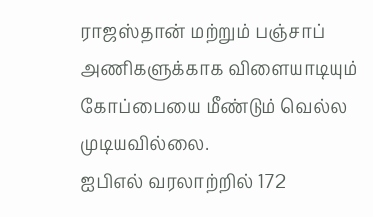ராஜஸ்தான் மற்றும் பஞ்சாப் அணிகளுக்காக விளையாடியும் கோப்பையை மீண்டும் வெல்ல முடியவில்லை.
ஐபிஎல் வரலாற்றில் 172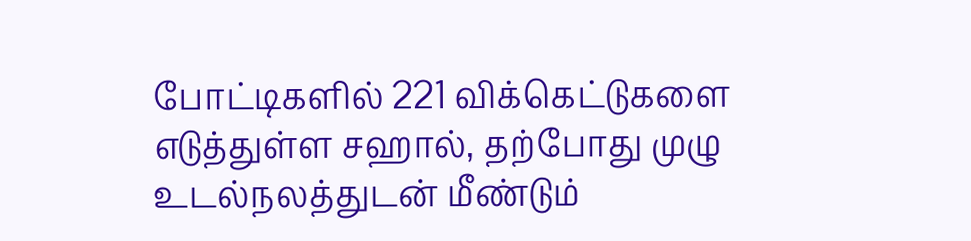போட்டிகளில் 221 விக்கெட்டுகளை எடுத்துள்ள சஹால், தற்போது முழு உடல்நலத்துடன் மீண்டும்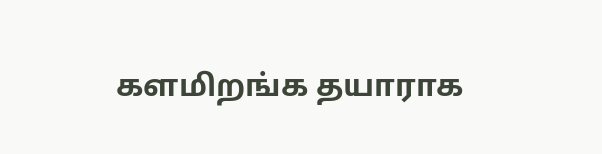களமிறங்க தயாராக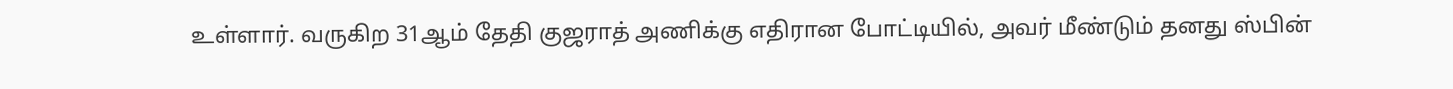உள்ளார். வருகிற 31ஆம் தேதி குஜராத் அணிக்கு எதிரான போட்டியில், அவர் மீண்டும் தனது ஸ்பின்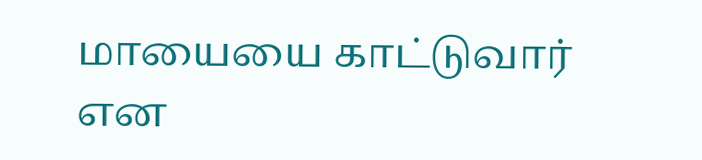மாயையை காட்டுவார் என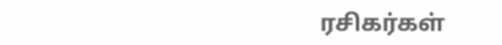ரசிகர்கள்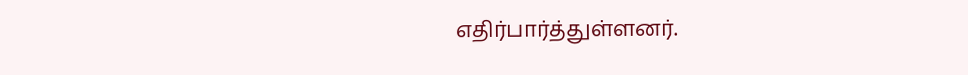எதிர்பார்த்துள்ளனர்.